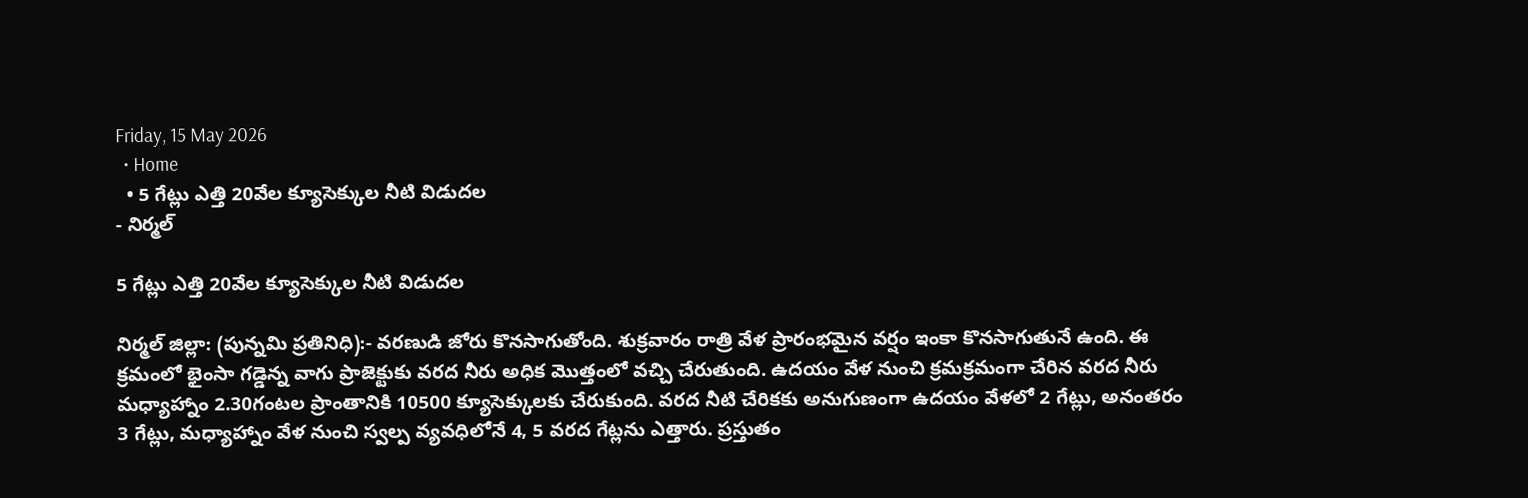Friday, 15 May 2026
  • Home
  • 5 గేట్లు ఎత్తి 20వేల క్యూసెక్కుల నీటి విడుదల
- నిర్మల్

5 గేట్లు ఎత్తి 20వేల క్యూసెక్కుల నీటి విడుదల

నిర్మల్ జిల్లా: (పున్నమి ప్రతినిధి):- వరణుడి జోరు కొనసాగుతోంది. శుక్రవారం రాత్రి వేళ ప్రారంభమైన వర్షం ఇంకా కొనసాగుతునే ఉంది. ఈ క్రమంలో భైంసా గడ్డెన్న వాగు ప్రాజెక్టుకు వరద నీరు అధిక మొత్తంలో వచ్చి చేరుతుంది. ఉదయం వేళ నుంచి క్రమక్రమంగా చేరిన వరద నీరు మధ్యాహ్నాం 2.30గంటల ప్రాంతానికి 10500 క్యూసెక్కులకు చేరుకుంది. వరద నీటి చేరికకు అనుగుణంగా ఉదయం వేళలో 2 గేట్లు, అనంతరం 3 గేట్లు, మధ్యాహ్నాం వేళ నుంచి స్వల్ప వ్యవధిలోనే 4, 5 వరద గేట్లను ఎత్తారు. ప్రస్తుతం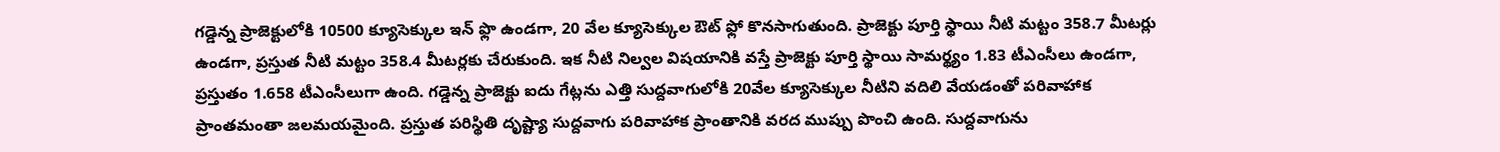గడ్డెన్న ప్రాజెక్టులోకి 10500 క్యూసెక్కుల ఇన్ ఫ్లొ ఉండగా, 20 వేల క్యూసెక్కుల ఔట్ ఫ్లో కొనసాగుతుంది. ప్రాజెక్టు పూర్తి స్థాయి నీటి మట్టం 358.7 మీటర్లు ఉండగా, ప్రస్తుత నీటి మట్టం 358.4 మీటర్లకు చేరుకుంది. ఇక నీటి నిల్వల విషయానికి వస్తే ప్రాజెక్టు పూర్తి స్థాయి సామర్థ్యం 1.83 టీఎంసీలు ఉండగా, ప్రస్తుతం 1.658 టీఎంసీలుగా ఉంది. గడ్డెన్న ప్రాజెక్టు ఐదు గేట్లను ఎత్తి సుద్దవాగులోకి 20వేల క్యూసెక్కుల నీటిని వదిలి వేయడంతో పరివాహాక ప్రాంతమంతా జలమయమైంది. ప్రస్తుత పరిస్థితి దృష్ట్యా సుద్దవాగు పరివాహాక ప్రాంతానికి వరద ముప్పు పొంచి ఉంది. సుద్దవాగును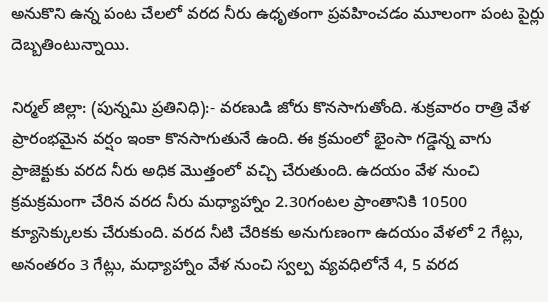అనుకొని ఉన్న పంట చేలలో వరద నీరు ఉధృతంగా ప్రవహించడం మూలంగా పంట పైర్లు దెబ్బతింటున్నాయి.

నిర్మల్ జిల్లా: (పున్నమి ప్రతినిధి):- వరణుడి జోరు కొనసాగుతోంది. శుక్రవారం రాత్రి వేళ ప్రారంభమైన వర్షం ఇంకా కొనసాగుతునే ఉంది. ఈ క్రమంలో భైంసా గడ్డెన్న వాగు ప్రాజెక్టుకు వరద నీరు అధిక మొత్తంలో వచ్చి చేరుతుంది. ఉదయం వేళ నుంచి క్రమక్రమంగా చేరిన వరద నీరు మధ్యాహ్నాం 2.30గంటల ప్రాంతానికి 10500 క్యూసెక్కులకు చేరుకుంది. వరద నీటి చేరికకు అనుగుణంగా ఉదయం వేళలో 2 గేట్లు, అనంతరం 3 గేట్లు, మధ్యాహ్నాం వేళ నుంచి స్వల్ప వ్యవధిలోనే 4, 5 వరద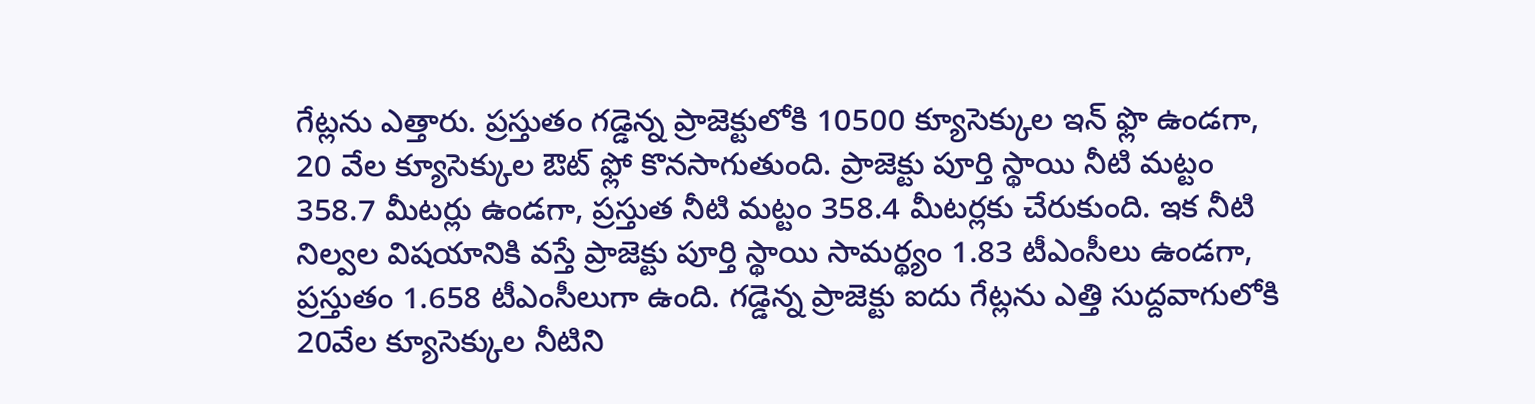గేట్లను ఎత్తారు. ప్రస్తుతం గడ్డెన్న ప్రాజెక్టులోకి 10500 క్యూసెక్కుల ఇన్ ఫ్లొ ఉండగా, 20 వేల క్యూసెక్కుల ఔట్ ఫ్లో కొనసాగుతుంది. ప్రాజెక్టు పూర్తి స్థాయి నీటి మట్టం 358.7 మీటర్లు ఉండగా, ప్రస్తుత నీటి మట్టం 358.4 మీటర్లకు చేరుకుంది. ఇక నీటి నిల్వల విషయానికి వస్తే ప్రాజెక్టు పూర్తి స్థాయి సామర్థ్యం 1.83 టీఎంసీలు ఉండగా, ప్రస్తుతం 1.658 టీఎంసీలుగా ఉంది. గడ్డెన్న ప్రాజెక్టు ఐదు గేట్లను ఎత్తి సుద్దవాగులోకి 20వేల క్యూసెక్కుల నీటిని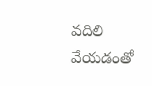వదిలి వేయడంతో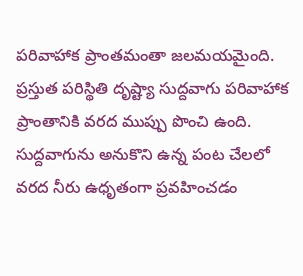పరివాహాక ప్రాంతమంతా జలమయమైంది. ప్రస్తుత పరిస్థితి దృష్ట్యా సుద్దవాగు పరివాహాక ప్రాంతానికి వరద ముప్పు పొంచి ఉంది. సుద్దవాగును అనుకొని ఉన్న పంట చేలలో వరద నీరు ఉధృతంగా ప్రవహించడం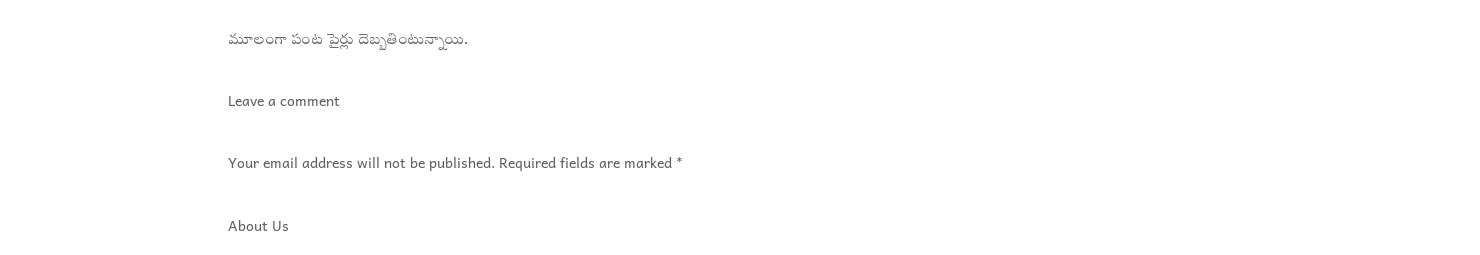మూలంగా పంట పైర్లు దెబ్బతింటున్నాయి.

Leave a comment

Your email address will not be published. Required fields are marked *

About Us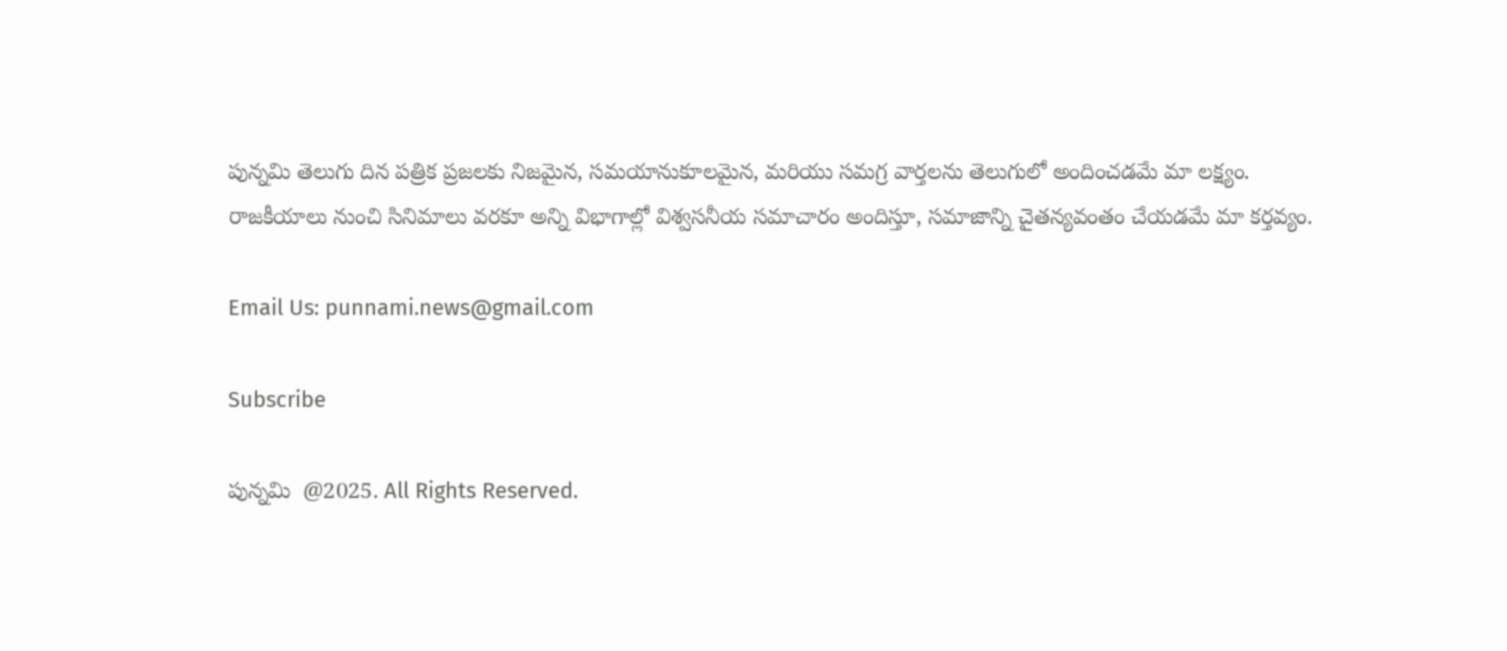పున్నమి తెలుగు దిన పత్రిక ప్రజలకు నిజమైన, సమయానుకూలమైన, మరియు సమగ్ర వార్తలను తెలుగులో అందించడమే మా లక్ష్యం.
రాజకీయాలు నుంచి సినిమాలు వరకూ అన్ని విభాగాల్లో విశ్వసనీయ సమాచారం అందిస్తూ, సమాజాన్ని చైతన్యవంతం చేయడమే మా కర్తవ్యం.

Email Us: punnami.news@gmail.com

Subscribe

పున్నమి  @2025. All Rights Reserved.